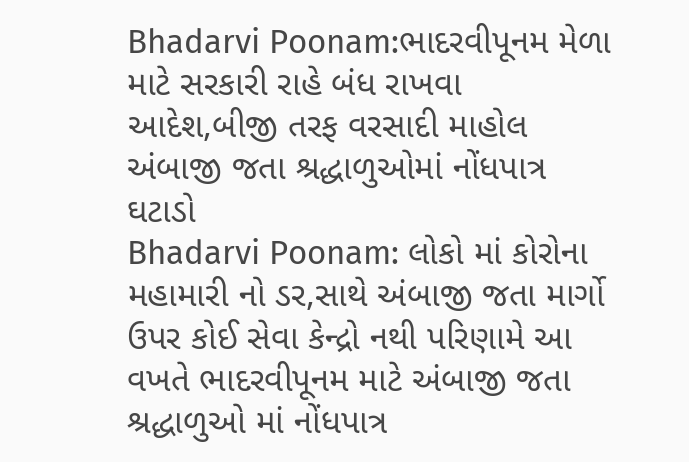Bhadarvi Poonam:ભાદરવીપૂનમ મેળા માટે સરકારી રાહે બંધ રાખવા આદેશ,બીજી તરફ વરસાદી માહોલ અંબાજી જતા શ્રદ્ધાળુઓમાં નોંધપાત્ર ઘટાડો
Bhadarvi Poonam: લોકો માં કોરોના મહામારી નો ડર,સાથે અંબાજી જતા માર્ગો ઉપર કોઈ સેવા કેન્દ્રો નથી પરિણામે આ વખતે ભાદરવીપૂનમ માટે અંબાજી જતા શ્રદ્ધાળુઓ માં નોંધપાત્ર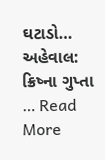ઘટાડો… અહેવાલ: ક્રિષ્ના ગુપ્તા … Read More